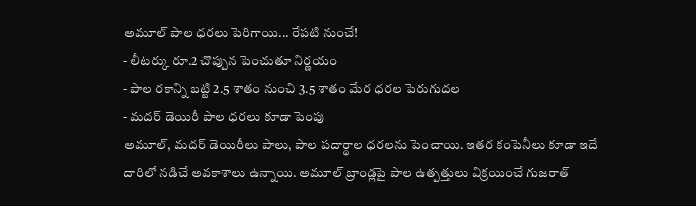అమూల్ పాల ధరలు పెరిగాయి... రేపటి నుంచే!
- లీటర్కు రూ.2 చొప్పున పెంచుతూ నిర్ణయం
- పాల రకాన్ని బట్టి 2.5 శాతం నుంచి 3.5 శాతం మేర ధరల పెరుగుదల
- మదర్ డెయిరీ పాల ధరలు కూడా పెంపు
అమూల్, మదర్ డెయిరీలు పాలు, పాల పదార్థాల ధరలను పెంచాయి. ఇతర కంపెనీలు కూడా ఇదే దారిలో నడిచే అవకాశాలు ఉన్నాయి. అమూల్ బ్రాండ్లపై పాల ఉత్పత్తులు విక్రయించే గుజరాత్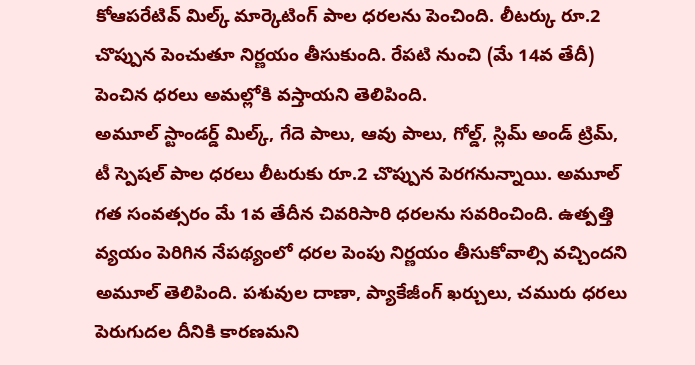కోఆపరేటివ్ మిల్క్ మార్కెటింగ్ పాల ధరలను పెంచింది. లీటర్కు రూ.2 చొప్పున పెంచుతూ నిర్ణయం తీసుకుంది. రేపటి నుంచి (మే 14వ తేదీ) పెంచిన ధరలు అమల్లోకి వస్తాయని తెలిపింది.
అమూల్ స్టాండర్డ్ మిల్క్, గేదె పాలు, ఆవు పాలు, గోల్డ్, స్లిమ్ అండ్ ట్రిమ్, టీ స్పెషల్ పాల ధరలు లీటరుకు రూ.2 చొప్పున పెరగనున్నాయి. అమూల్ గత సంవత్సరం మే 1వ తేదీన చివరిసారి ధరలను సవరించింది. ఉత్పత్తి వ్యయం పెరిగిన నేపథ్యంలో ధరల పెంపు నిర్ణయం తీసుకోవాల్సి వచ్చిందని అమూల్ తెలిపింది. పశువుల దాణా, ప్యాకేజీంగ్ ఖర్చులు, చమురు ధరలు పెరుగుదల దీనికి కారణమని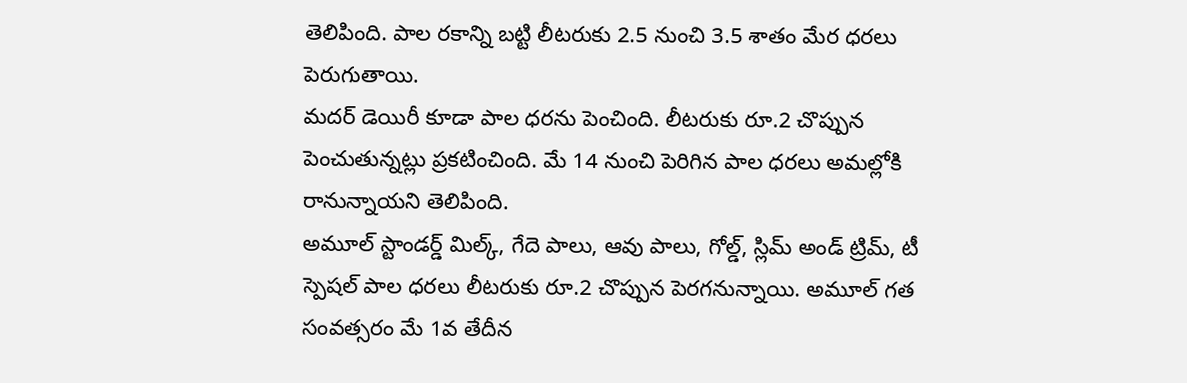తెలిపింది. పాల రకాన్ని బట్టి లీటరుకు 2.5 నుంచి 3.5 శాతం మేర ధరలు పెరుగుతాయి.
మదర్ డెయిరీ కూడా పాల ధరను పెంచింది. లీటరుకు రూ.2 చొప్పున పెంచుతున్నట్లు ప్రకటించింది. మే 14 నుంచి పెరిగిన పాల ధరలు అమల్లోకి రానున్నాయని తెలిపింది.
అమూల్ స్టాండర్డ్ మిల్క్, గేదె పాలు, ఆవు పాలు, గోల్డ్, స్లిమ్ అండ్ ట్రిమ్, టీ స్పెషల్ పాల ధరలు లీటరుకు రూ.2 చొప్పున పెరగనున్నాయి. అమూల్ గత సంవత్సరం మే 1వ తేదీన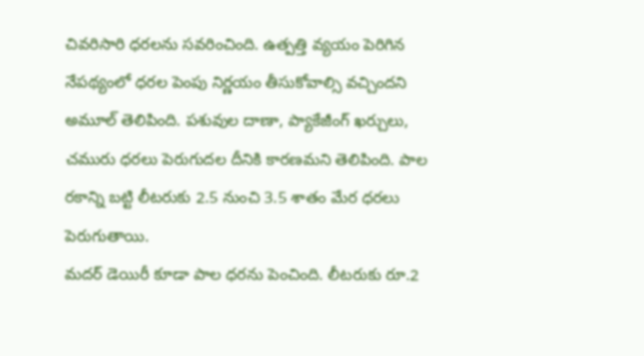చివరిసారి ధరలను సవరించింది. ఉత్పత్తి వ్యయం పెరిగిన నేపథ్యంలో ధరల పెంపు నిర్ణయం తీసుకోవాల్సి వచ్చిందని అమూల్ తెలిపింది. పశువుల దాణా, ప్యాకేజీంగ్ ఖర్చులు, చమురు ధరలు పెరుగుదల దీనికి కారణమని తెలిపింది. పాల రకాన్ని బట్టి లీటరుకు 2.5 నుంచి 3.5 శాతం మేర ధరలు పెరుగుతాయి.
మదర్ డెయిరీ కూడా పాల ధరను పెంచింది. లీటరుకు రూ.2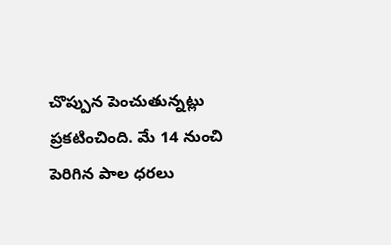చొప్పున పెంచుతున్నట్లు ప్రకటించింది. మే 14 నుంచి పెరిగిన పాల ధరలు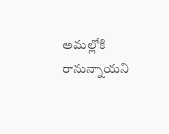అమల్లోకి రానున్నాయని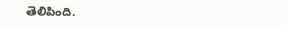తెలిపింది.